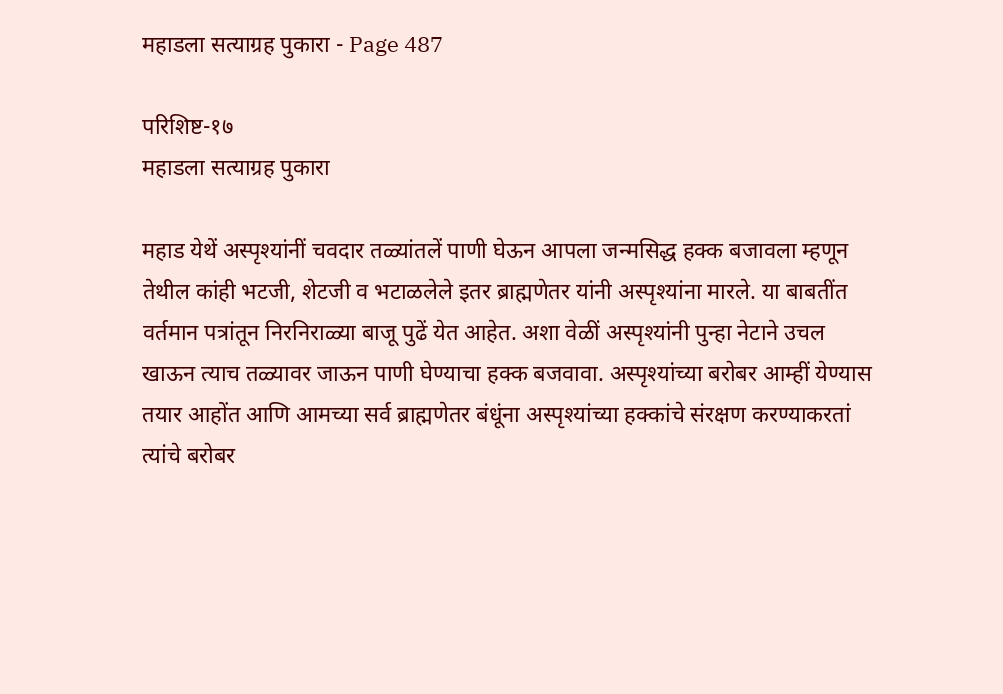महाडला सत्याग्रह पुकारा - Page 487

परिशिष्ट-१७
महाडला सत्याग्रह पुकारा

महाड येथें अस्पृश्यांनीं चवदार तळ्यांतलें पाणी घेऊन आपला जन्मसिद्ध हक्क बजावला म्हणून तेथील कांही भटजी, शेटजी व भटाळलेले इतर ब्राह्मणेतर यांनी अस्पृश्यांना मारले. या बाबतींत वर्तमान पत्रांतून निरनिराळ्या बाजू पुढें येत आहेत. अशा वेळीं अस्पृश्यांनी पुन्हा नेटाने उचल खाऊन त्याच तळ्यावर जाऊन पाणी घेण्याचा हक्क बजवावा. अस्पृश्यांच्या बरोबर आम्हीं येण्यास तयार आहोंत आणि आमच्या सर्व ब्राह्मणेतर बंधूंना अस्पृश्यांच्या हक्कांचे संरक्षण करण्याकरतां त्यांचे बरोबर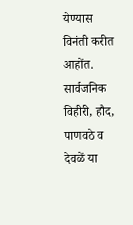येण्यास विनंती करीत आहोंत. सार्वजनिक विहीरी, हौद, पाणवठे व देवळें या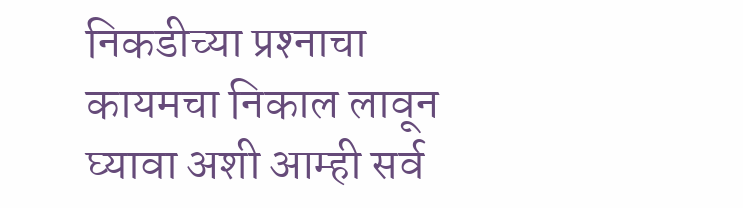निकडीच्या प्रश्‍नाचा कायमचा निकाल लावून घ्यावा अशी आम्ही सर्व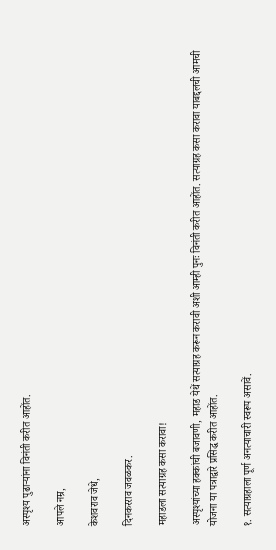अस्पृश्य पुढाऱ्यांना विनंती करीत आहोंत.

आपले नम्र,

केशवराव जेधे,

दिनकरराव जवळकर.

महाडला सत्याग्रह कसा करावा!

अस्पृश्यांच्या हक्कांची बजावणी, महाड येथें सत्याग्रह करून करावी अशी आम्ही पुनः विनंती करीत आहोंत. सत्याग्रह कसा करावा याबद्दलची आमची योजना या पत्राद्वारे प्रसिद्ध करीत आहोंत.

१. सत्याग्रहाला पूर्ण अनत्याचारी स्वरूप असावें.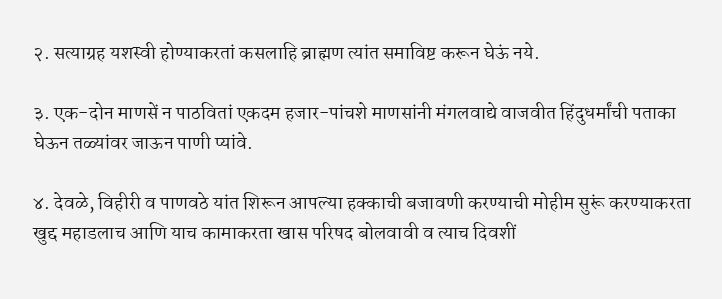२. सत्याग्रह यशस्वी होण्याकरतां कसलाहि ब्राह्मण त्यांत समाविष्ट करून घेऊं नये.

३. एक-दोन माणसें न पाठवितां एकदम हजार-पांचशे माणसांनी मंगलवाद्ये वाजवीत हिंदुधर्मांची पताका घेऊन तळ्यांवर जाऊन पाणी प्यांवे.

४. देवळे, विहीरी व पाणवठे यांत शिरून आपल्या हक्काची बजावणी करण्याची मोहीम सुरूं करण्याकरता खुद्द महाडलाच आणि याच कामाकरता खास परिषद बोलवावी व त्याच दिवशीं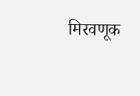मिरवणूक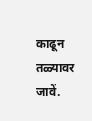काढून तळ्यावर जावें.